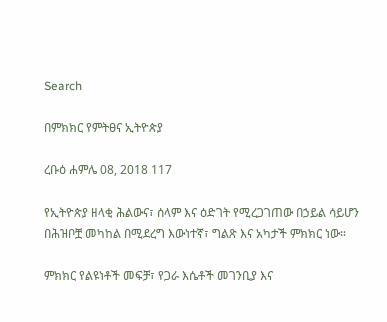Search

በምክክር የምትፀና ኢትዮጵያ

ረቡዕ ሐምሌ 08, 2018 117

የኢትዮጵያ ዘላቂ ሕልውና፣ ሰላም እና ዕድገት የሚረጋገጠው በኃይል ሳይሆን በሕዝቦቿ መካከል በሚደረግ እውነተኛ፣ ግልጽ እና አካታች ምክክር ነው።

ምክክር የልዩነቶች መፍቻ፣ የጋራ እሴቶች መገንቢያ እና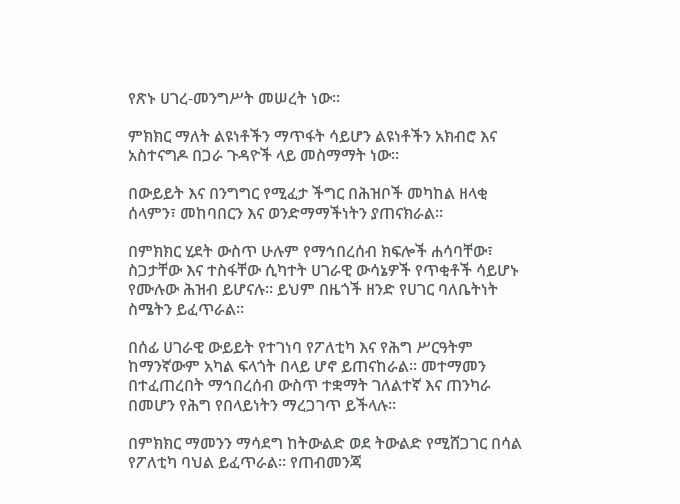የጽኑ ሀገረ-መንግሥት መሠረት ነው።

ምክክር ማለት ልዩነቶችን ማጥፋት ሳይሆን ልዩነቶችን አክብሮ እና አስተናግዶ በጋራ ጉዳዮች ላይ መስማማት ነው።

በውይይት እና በንግግር የሚፈታ ችግር በሕዝቦች መካከል ዘላቂ ሰላምን፣ መከባበርን እና ወንድማማችነትን ያጠናክራል።

በምክክር ሂደት ውስጥ ሁሉም የማኅበረሰብ ክፍሎች ሐሳባቸው፣ ስጋታቸው እና ተስፋቸው ሲካተት ሀገራዊ ውሳኔዎች የጥቂቶች ሳይሆኑ የሙሉው ሕዝብ ይሆናሉ። ይህም በዜጎች ዘንድ የሀገር ባለቤትነት ስሜትን ይፈጥራል።

በሰፊ ሀገራዊ ውይይት የተገነባ የፖለቲካ እና የሕግ ሥርዓትም  ከማንኛውም አካል ፍላጎት በላይ ሆኖ ይጠናከራል። መተማመን በተፈጠረበት ማኅበረሰብ ውስጥ ተቋማት ገለልተኛ እና ጠንካራ በመሆን የሕግ የበላይነትን ማረጋገጥ ይችላሉ።

በምክክር ማመንን ማሳደግ ከትውልድ ወደ ትውልድ የሚሸጋገር በሳል የፖለቲካ ባህል ይፈጥራል። የጠብመንጃ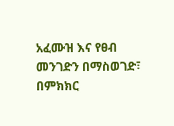አፈሙዝ እና የፀብ መንገድን በማስወገድ፣ በምክክር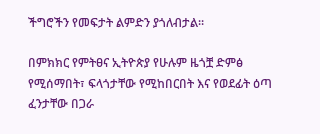ችግሮችን የመፍታት ልምድን ያጎለብታል።

በምክክር የምትፀና ኢትዮጵያ የሁሉም ዜጎቿ ድምፅ የሚሰማበት፣ ፍላጎታቸው የሚከበርበት እና የወደፊት ዕጣ ፈንታቸው በጋራ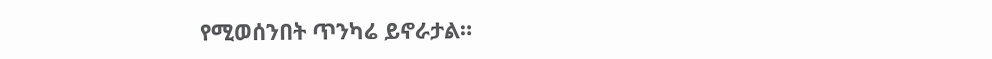የሚወሰንበት ጥንካሬ ይኖራታል።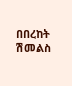በበረከት ሽመልስ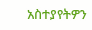አስተያየትዎን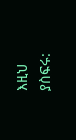እዚህ ያስፍሩ: